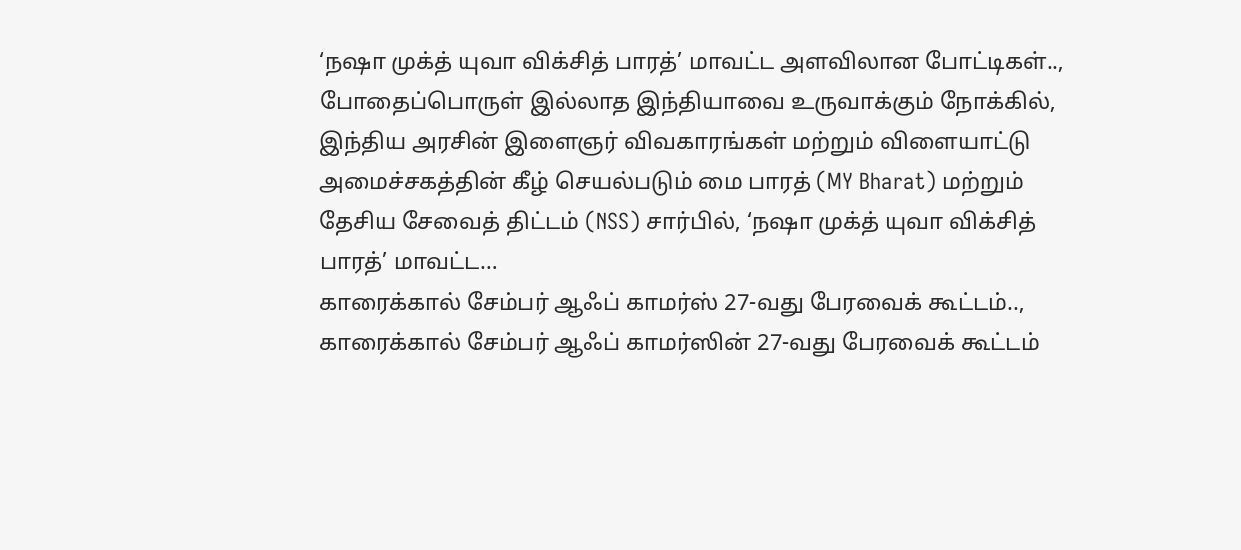‘நஷா முக்த் யுவா விக்சித் பாரத்’ மாவட்ட அளவிலான போட்டிகள்..,
போதைப்பொருள் இல்லாத இந்தியாவை உருவாக்கும் நோக்கில், இந்திய அரசின் இளைஞர் விவகாரங்கள் மற்றும் விளையாட்டு அமைச்சகத்தின் கீழ் செயல்படும் மை பாரத் (MY Bharat) மற்றும் தேசிய சேவைத் திட்டம் (NSS) சார்பில், ‘நஷா முக்த் யுவா விக்சித் பாரத்’ மாவட்ட…
காரைக்கால் சேம்பர் ஆஃப் காமர்ஸ் 27-வது பேரவைக் கூட்டம்..,
காரைக்கால் சேம்பர் ஆஃப் காமர்ஸின் 27-வது பேரவைக் கூட்டம்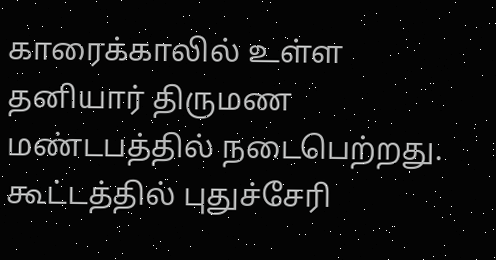காரைக்காலில் உள்ள தனியார் திருமண மண்டபத்தில் நடைபெற்றது. கூட்டத்தில் புதுச்சேரி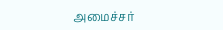அமைச்சர்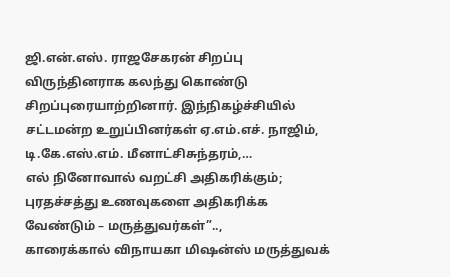ஜி.என்.எஸ். ராஜசேகரன் சிறப்பு விருந்தினராக கலந்து கொண்டு சிறப்புரையாற்றினார். இந்நிகழ்ச்சியில் சட்டமன்ற உறுப்பினர்கள் ஏ.எம்.எச். நாஜிம், டி.கே.எஸ்.எம். மீனாட்சிசுந்தரம்,…
எல் நினோவால் வறட்சி அதிகரிக்கும்; புரதச்சத்து உணவுகளை அதிகரிக்க வேண்டும் – மருத்துவர்கள்”..,
காரைக்கால் விநாயகா மிஷன்ஸ் மருத்துவக்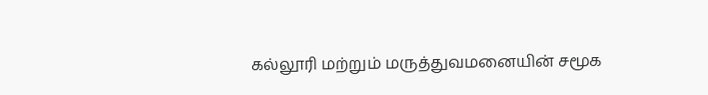கல்லூரி மற்றும் மருத்துவமனையின் சமூக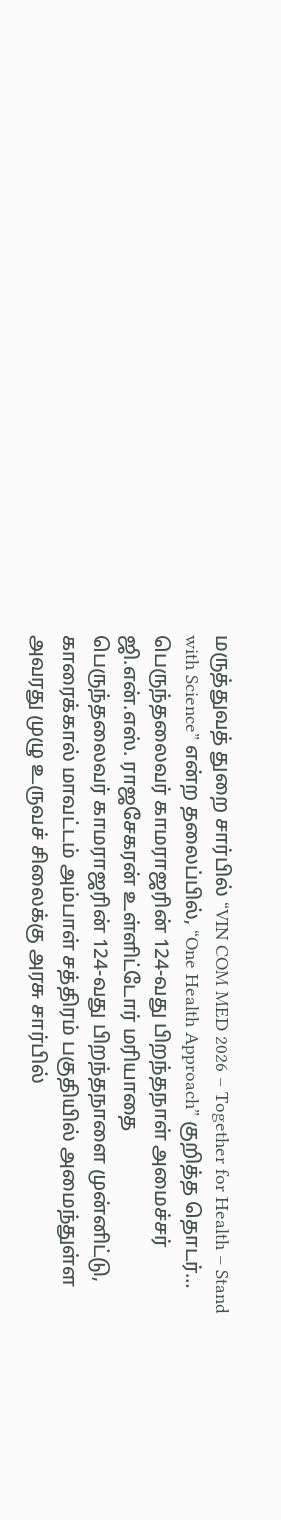மருத்துவத் துறை சார்பில் “VIN COM MED 2026 – Together for Health – Stand with Science” என்ற தலைப்பில், “One Health Approach” குறித்த தொடர்…
பெருந்தலைவர் காமராஜரின் 124-வது பிறந்தநாள் அமைச்சர் ஜி.என்.எஸ். ராஜசேகரன் உள்ளிட்டோர் மரியாதை
பெருந்தலைவர் காமராஜரின் 124-வது பிறந்தநாளை முன்னிட்டு, காரைக்கால் மாவட்டம் அம்பாள் சத்திரம் பகுதியில் அமைந்துள்ள அவரது முழு உருவச் சிலைக்கு அரசு சார்பில்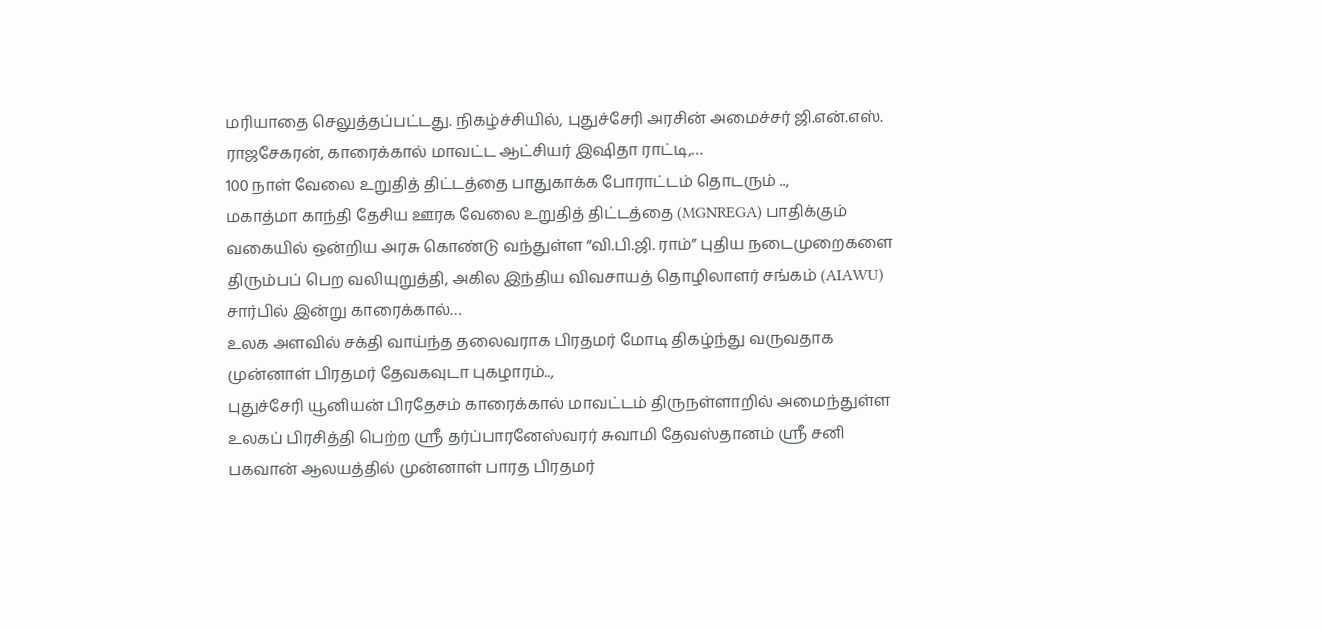மரியாதை செலுத்தப்பட்டது. நிகழ்ச்சியில், புதுச்சேரி அரசின் அமைச்சர் ஜி.என்.எஸ். ராஜசேகரன், காரைக்கால் மாவட்ட ஆட்சியர் இஷிதா ராட்டி,…
100 நாள் வேலை உறுதித் திட்டத்தை பாதுகாக்க போராட்டம் தொடரும் ..,
மகாத்மா காந்தி தேசிய ஊரக வேலை உறுதித் திட்டத்தை (MGNREGA) பாதிக்கும் வகையில் ஒன்றிய அரசு கொண்டு வந்துள்ள “வி.பி.ஜி. ராம்” புதிய நடைமுறைகளை திரும்பப் பெற வலியுறுத்தி, அகில இந்திய விவசாயத் தொழிலாளர் சங்கம் (AIAWU) சார்பில் இன்று காரைக்கால்…
உலக அளவில் சக்தி வாய்ந்த தலைவராக பிரதமர் மோடி திகழ்ந்து வருவதாக முன்னாள் பிரதமர் தேவகவுடா புகழாரம்..,
புதுச்சேரி யூனியன் பிரதேசம் காரைக்கால் மாவட்டம் திருநள்ளாறில் அமைந்துள்ள உலகப் பிரசித்தி பெற்ற ஸ்ரீ தர்ப்பாரனேஸ்வரர் சுவாமி தேவஸ்தானம் ஸ்ரீ சனி பகவான் ஆலயத்தில் முன்னாள் பாரத பிரதமர்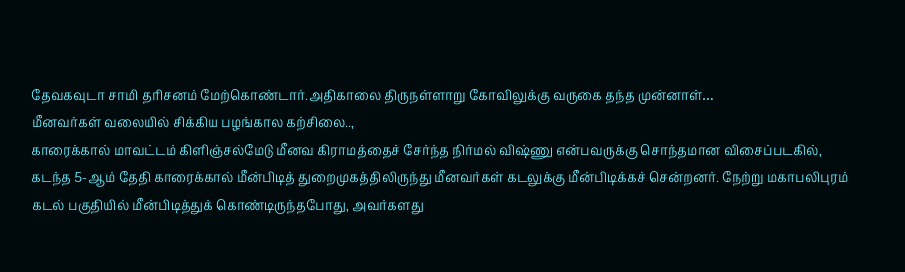தேவகவுடா சாமி தரிசனம் மேற்கொண்டார்.அதிகாலை திருநள்ளாறு கோவிலுக்கு வருகை தந்த முன்னாள்…
மீனவர்கள் வலையில் சிக்கிய பழங்கால கற்சிலை..,
காரைக்கால் மாவட்டம் கிளிஞ்சல்மேடு மீனவ கிராமத்தைச் சேர்ந்த நிர்மல் விஷ்ணு என்பவருக்கு சொந்தமான விசைப்படகில், கடந்த 5-ஆம் தேதி காரைக்கால் மீன்பிடித் துறைமுகத்திலிருந்து மீனவர்கள் கடலுக்கு மீன்பிடிக்கச் சென்றனர். நேற்று மகாபலிபுரம் கடல் பகுதியில் மீன்பிடித்துக் கொண்டிருந்தபோது, அவர்களது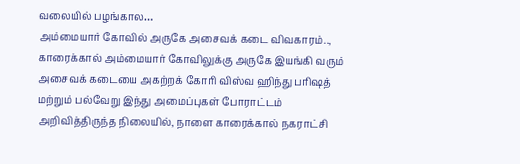வலையில் பழங்கால…
அம்மையார் கோவில் அருகே அசைவக் கடை விவகாரம்..,
காரைக்கால் அம்மையார் கோவிலுக்கு அருகே இயங்கி வரும் அசைவக் கடையை அகற்றக் கோரி விஸ்வ ஹிந்து பரிஷத் மற்றும் பல்வேறு இந்து அமைப்புகள் போராட்டம் அறிவித்திருந்த நிலையில், நாளை காரைக்கால் நகராட்சி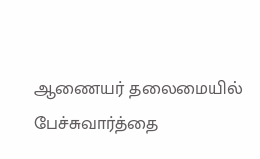ஆணையர் தலைமையில் பேச்சுவார்த்தை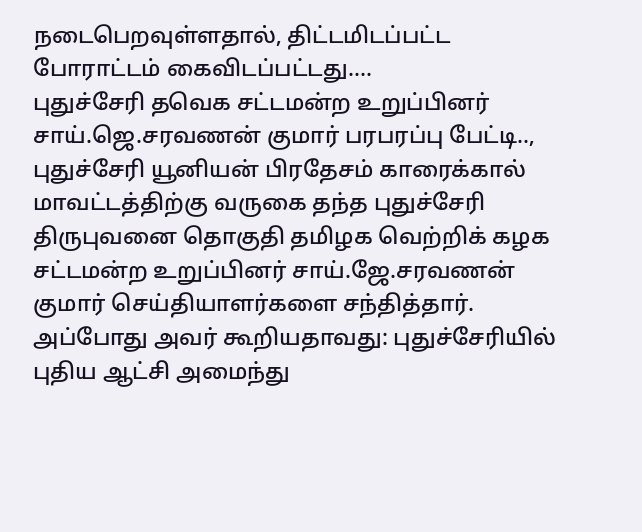நடைபெறவுள்ளதால், திட்டமிடப்பட்ட போராட்டம் கைவிடப்பட்டது.…
புதுச்சேரி தவெக சட்டமன்ற உறுப்பினர் சாய்.ஜெ.சரவணன் குமார் பரபரப்பு பேட்டி..,
புதுச்சேரி யூனியன் பிரதேசம் காரைக்கால் மாவட்டத்திற்கு வருகை தந்த புதுச்சேரி திருபுவனை தொகுதி தமிழக வெற்றிக் கழக சட்டமன்ற உறுப்பினர் சாய்.ஜே.சரவணன் குமார் செய்தியாளர்களை சந்தித்தார். அப்போது அவர் கூறியதாவது: புதுச்சேரியில் புதிய ஆட்சி அமைந்து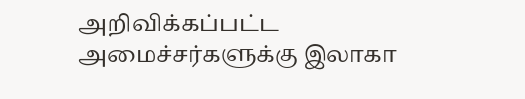அறிவிக்கப்பட்ட அமைச்சர்களுக்கு இலாகா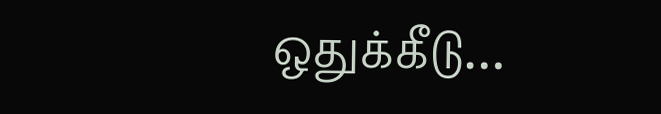ஒதுக்கீடு…